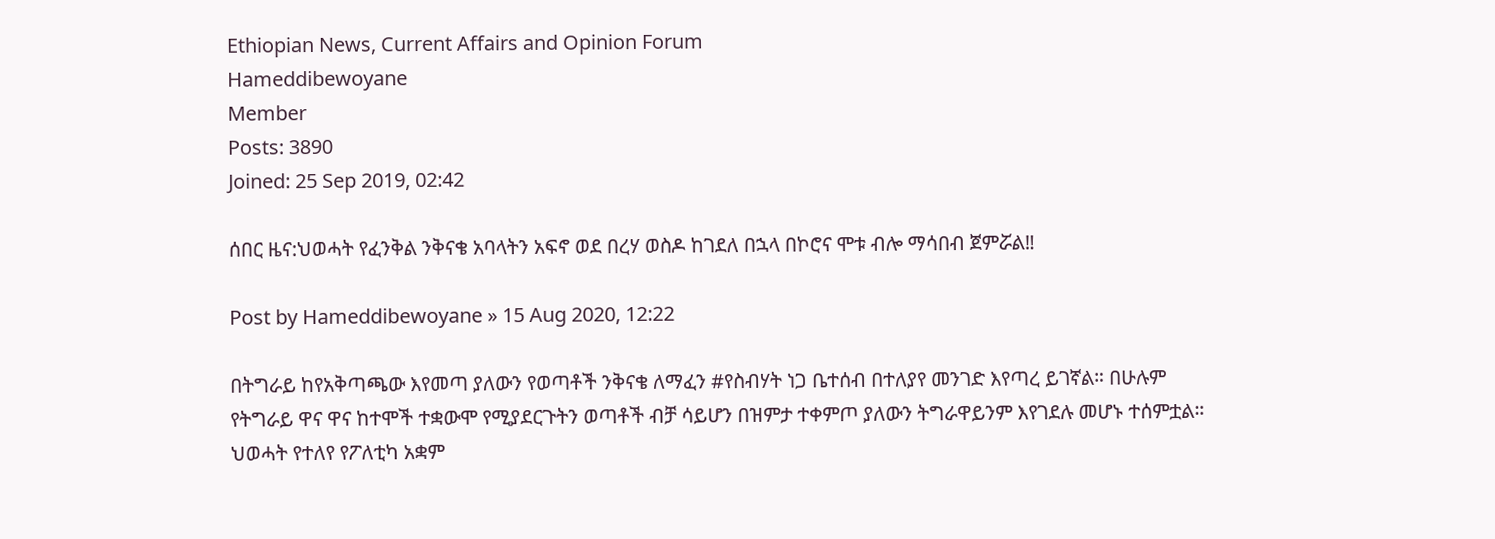Ethiopian News, Current Affairs and Opinion Forum
Hameddibewoyane
Member
Posts: 3890
Joined: 25 Sep 2019, 02:42

ሰበር ዜና:ህወሓት የፈንቅል ንቅናቄ አባላትን አፍኖ ወደ በረሃ ወስዶ ከገደለ በኋላ በኮሮና ሞቱ ብሎ ማሳበብ ጀምሯል‼

Post by Hameddibewoyane » 15 Aug 2020, 12:22

በትግራይ ከየአቅጣጫው እየመጣ ያለውን የወጣቶች ንቅናቄ ለማፈን #የስብሃት ነጋ ቤተሰብ በተለያየ መንገድ እየጣረ ይገኛል። በሁሉም የትግራይ ዋና ዋና ከተሞች ተቋውሞ የሚያደርጉትን ወጣቶች ብቻ ሳይሆን በዝምታ ተቀምጦ ያለውን ትግራዋይንም እየገደሉ መሆኑ ተሰምቷል። ህወሓት የተለየ የፖለቲካ አቋም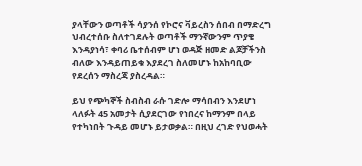ያላቸውን ወጣቶች ሳያንሰ የኮሮና ቫይረስን ሰበብ በማድረግ ህብረተሰቡ ስለተገደሉት ወጣቶች ማንኛውንም ጥያቄ እንዳያነሳ፣ ቀባሪ ቤተሰብም ሆነ ወዳጅ ዘመድ ልጆቻችንስ ብለው እንዳይጠይቁ እያደረገ ስለመሆኑ ከአከባቢው የደረሰን ማስረጃ ያስረዳል።

ይህ የጭካኞች ስብስብ ራሱ ገድሎ ማሳበብን እንደሆነ ላለፉት 45 አመታት ሲያደርገው የነበረና ከማንም በላይ የተካነበት ጉዳይ መሆኑ ይታወቃል። በዚህ ረገድ የህወሓት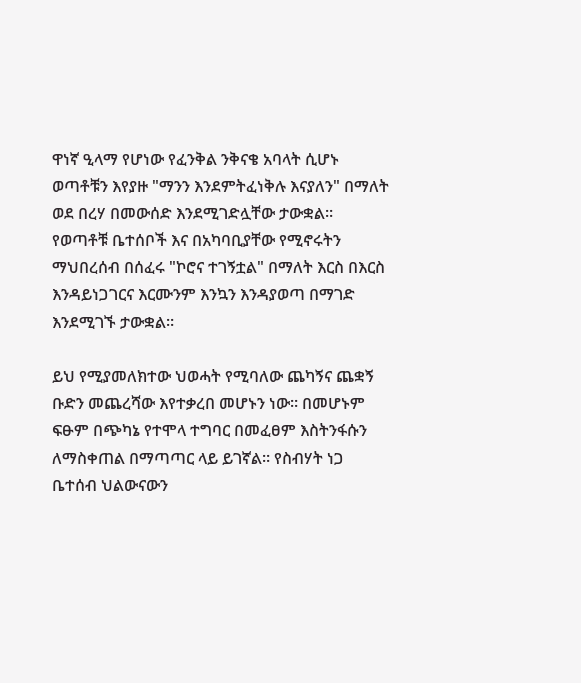ዋነኛ ዒላማ የሆነው የፈንቅል ንቅናቄ አባላት ሲሆኑ ወጣቶቹን እየያዙ "ማንን እንደምትፈነቅሉ እናያለን" በማለት ወደ በረሃ በመውሰድ እንደሚገድሏቸው ታውቋል። የወጣቶቹ ቤተሰቦች እና በአካባቢያቸው የሚኖሩትን ማህበረሰብ በሰፈሩ "ኮሮና ተገኝቷል" በማለት እርስ በእርስ እንዳይነጋገርና እርሙንም እንኳን እንዳያወጣ በማገድ እንደሚገኙ ታውቋል።

ይህ የሚያመለክተው ህወሓት የሚባለው ጨካኝና ጨቋኝ ቡድን መጨረሻው እየተቃረበ መሆኑን ነው። በመሆኑም ፍፁም በጭካኔ የተሞላ ተግባር በመፈፀም እስትንፋሱን ለማስቀጠል በማጣጣር ላይ ይገኛል። የስብሃት ነጋ ቤተሰብ ህልውናውን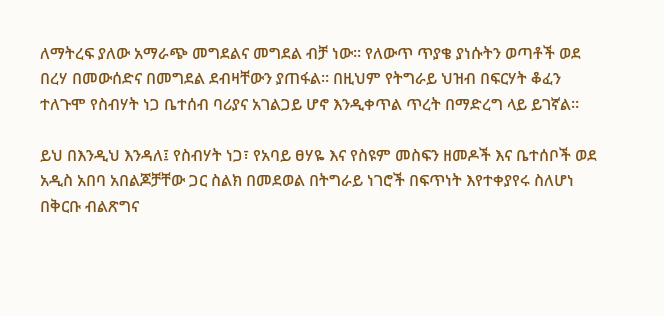ለማትረፍ ያለው አማራጭ መግደልና መግደል ብቻ ነው። የለውጥ ጥያቄ ያነሱትን ወጣቶች ወደ በረሃ በመውሰድና በመግደል ደብዛቸውን ያጠፋል። በዚህም የትግራይ ህዝብ በፍርሃት ቆፈን ተለጉሞ የስብሃት ነጋ ቤተሰብ ባሪያና አገልጋይ ሆኖ እንዲቀጥል ጥረት በማድረግ ላይ ይገኛል።

ይህ በእንዲህ እንዳለ፤ የስብሃት ነጋ፣ የአባይ ፀሃዬ እና የስዩም መስፍን ዘመዶች እና ቤተሰቦች ወደ አዲስ አበባ አበልጆቻቸው ጋር ስልክ በመደወል በትግራይ ነገሮች በፍጥነት እየተቀያየሩ ስለሆነ በቅርቡ ብልጽግና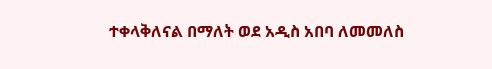ተቀላቅለናል በማለት ወደ አዲስ አበባ ለመመለስ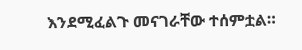እንደሚፈልጉ መናገራቸው ተሰምቷል።